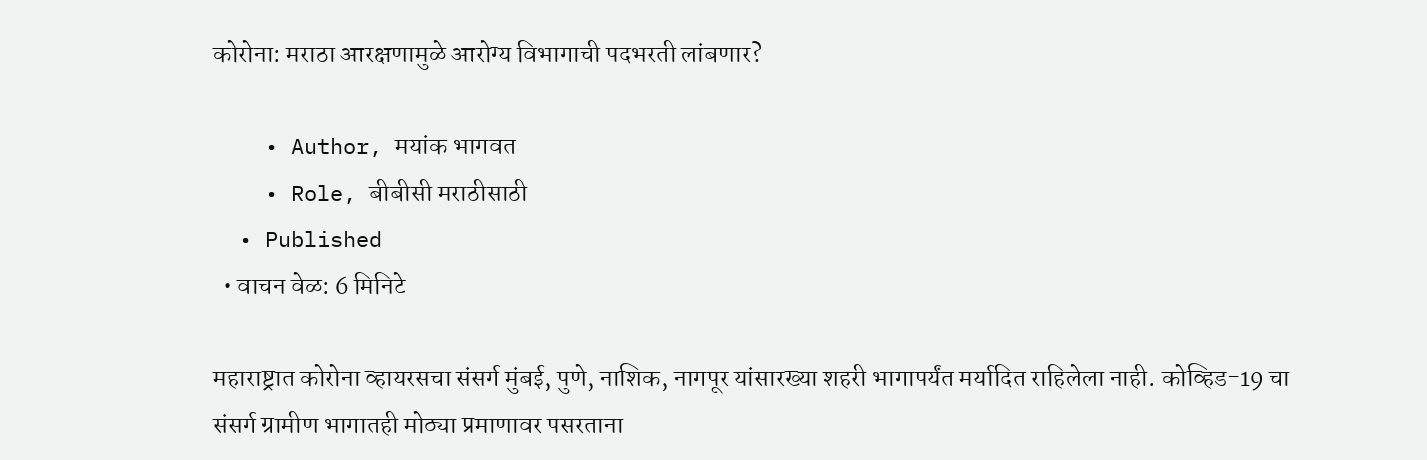कोरोना: मराठा आरक्षणामुळे आरोग्य विभागाची पदभरती लांबणार?

    • Author, मयांक भागवत
    • Role, बीबीसी मराठीसाठी
  • Published
  • वाचन वेळ: 6 मिनिटे

महाराष्ट्रात कोरोना व्हायरसचा संसर्ग मुंबई, पुणे, नाशिक, नागपूर यांसारख्या शहरी भागापर्यंत मर्यादित राहिलेला नाही. कोव्हिड-19 चा संसर्ग ग्रामीण भागातही मोठ्या प्रमाणावर पसरताना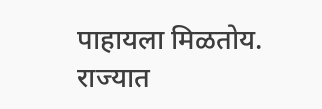पाहायला मिळतोय. राज्यात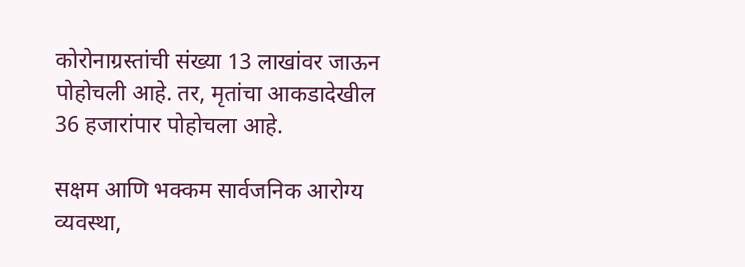कोरोनाग्रस्तांची संख्या 13 लाखांवर जाऊन पोहोचली आहे. तर, मृतांचा आकडादेखील 36 हजारांपार पोहोचला आहे.

सक्षम आणि भक्कम सार्वजनिक आरोग्य व्यवस्था,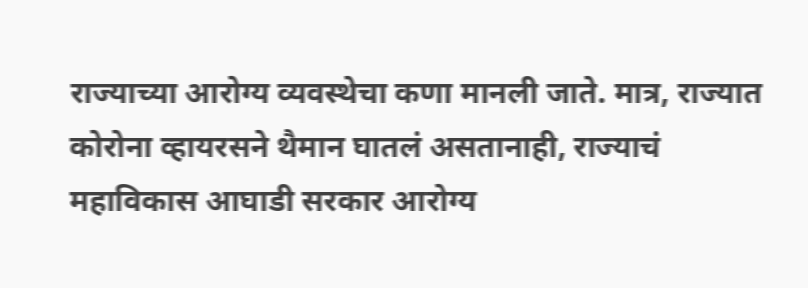राज्याच्या आरोग्य व्यवस्थेचा कणा मानली जाते. मात्र, राज्यात कोरोना व्हायरसने थैमान घातलं असतानाही, राज्याचं महाविकास आघाडी सरकार आरोग्य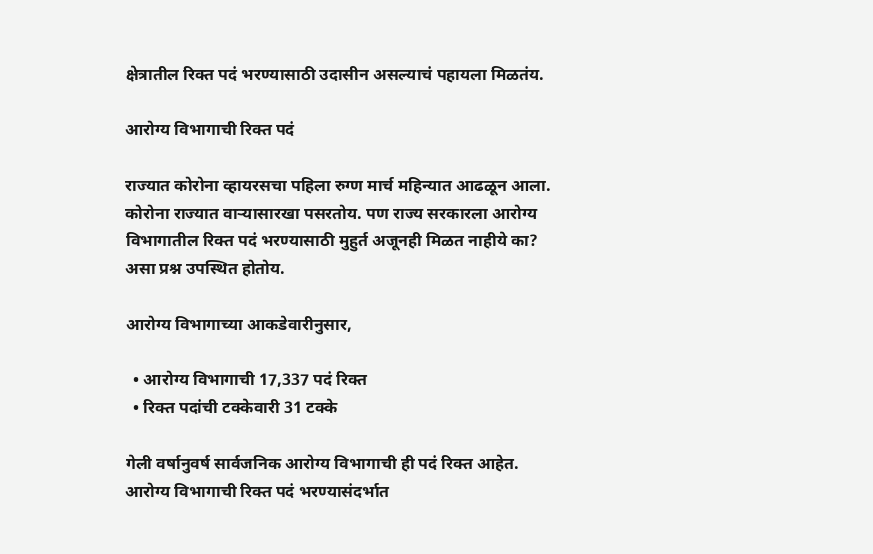क्षेत्रातील रिक्त पदं भरण्यासाठी उदासीन असल्याचं पहायला मिळतंय.

आरोग्य विभागाची रिक्त पदं

राज्यात कोरोना व्हायरसचा पहिला रुग्ण मार्च महिन्यात आढळून आला. कोरोना राज्यात वाऱ्यासारखा पसरतोय. पण राज्य सरकारला आरोग्य विभागातील रिक्त पदं भरण्यासाठी मुहुर्त अजूनही मिळत नाहीये का? असा प्रश्न उपस्थित होतोय.

आरोग्य विभागाच्या आकडेवारीनुसार,

  • आरोग्य विभागाची 17,337 पदं रिक्त
  • रिक्त पदांची टक्केवारी 31 टक्के

गेली वर्षानुवर्ष सार्वजनिक आरोग्य विभागाची ही पदं रिक्त आहेत. आरोग्य विभागाची रिक्त पदं भरण्यासंदर्भात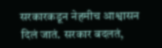सरकारकडून नेहमीच आश्वासन दिलं जातं. सरकार बदलतं,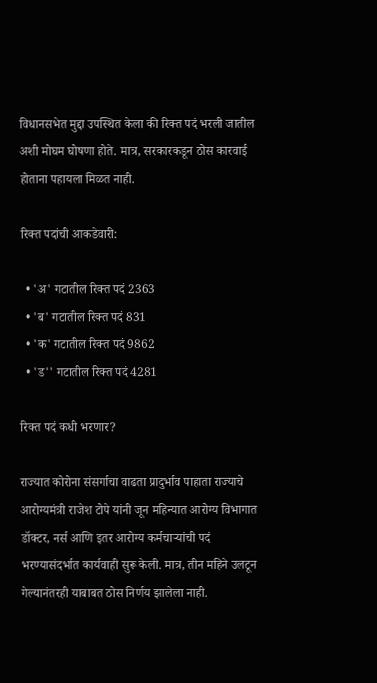विधानसभेत मुद्दा उपस्थित केला की रिक्त पदं भरली जातील अशी मोघम घोषणा होते. मात्र, सरकारकडून ठोस कारवाई होताना पहायला मिळत नाही.

रिक्त पदांची आकडेवारी:

  • 'अ' गटातील रिक्त पदं 2363
  • 'ब' गटातील रिक्त पदं 831
  • 'क' गटातील रिक्त पदं 9862
  • 'ड'' गटातील रिक्त पदं 4281

रिक्त पदं कधी भरणार?

राज्यात कोरोना संसर्गाचा वाढता प्रादुर्भाव पाहाता राज्याचे आरोग्यमंत्री राजेश टोपे यांनी जून महिन्यात आरोग्य विभागात डॉक्टर, नर्स आणि इतर आरोग्य कर्मचाऱ्यांची पदं भरण्यासंदर्भात कार्यवाही सुरू केली. मात्र, तीन महिने उलटून गेल्यानंतरही याबाबत ठोस निर्णय झालेला नाही.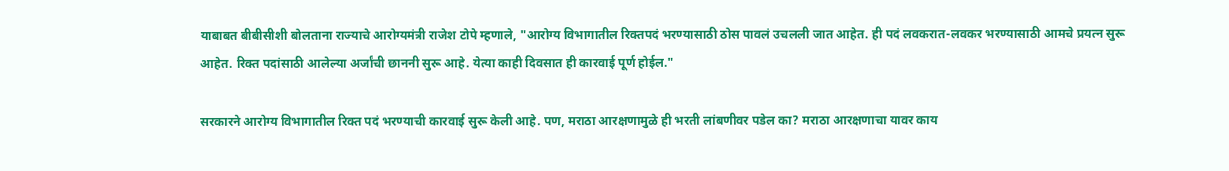याबाबत बीबीसीशी बोलताना राज्याचे आरोग्यमंत्री राजेश टोपे म्हणाले, "आरोग्य विभागातील रिक्तपदं भरण्यासाठी ठोस पावलं उचलली जात आहेत. ही पदं लवकरात-लवकर भरण्यासाठी आमचे प्रयत्न सुरू आहेत. रिक्त पदांसाठी आलेल्या अर्जांची छाननी सुरू आहे. येत्या काही दिवसात ही कारवाई पूर्ण होईल."

सरकारने आरोग्य विभागातील रिक्त पदं भरण्याची कारवाई सुरू केली आहे. पण, मराठा आरक्षणामुळे ही भरती लांबणीवर पडेल का? मराठा आरक्षणाचा यावर काय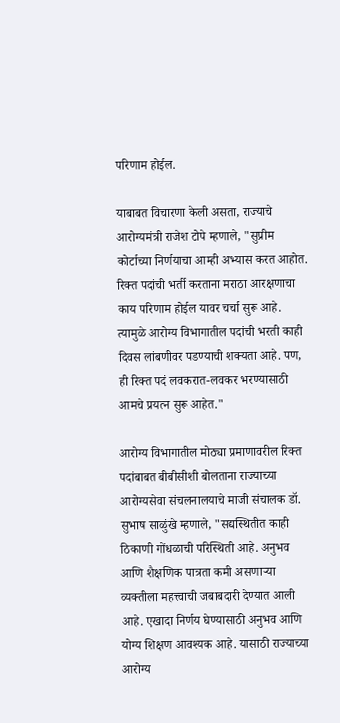परिणाम होईल.

याबाबत विचारणा केली असता, राज्याचे आरोग्यमंत्री राजेश टोपे म्हणाले, "सुप्रीम कोर्टाच्या निर्णयाचा आम्ही अभ्यास करत आहोत. रिक्त पदांची भर्ती करताना मराठा आरक्षणाचा काय परिणाम होईल यावर चर्चा सुरू आहे. त्यामुळे आरोग्य विभागातील पदांची भरती काही दिवस लांबणीवर पडण्याची शक्यता आहे. पण, ही रिक्त पदं लवकरात-लवकर भरण्यासाठी आमचे प्रयत्न सुरू आहेत."

आरोग्य विभागातील मोठ्या प्रमाणावरील रिक्त पदांबाबत बीबीसीशी बोलताना राज्याच्या आरोग्यसेवा संचलनालयाचे माजी संचालक डॉ. सुभाष साळुंखे म्हणाले, "सद्यस्थितीत काही ठिकाणी गोंधळाची परिस्थिती आहे. अनुभव आणि शैक्षणिक पात्रता कमी असणाऱ्या व्यक्तीला महत्त्वाची जबाबदारी देण्यात आली आहे. एखादा निर्णय घेण्यासाठी अनुभव आणि योग्य शिक्षण आवश्यक आहे. यासाठी राज्याच्या आरोग्य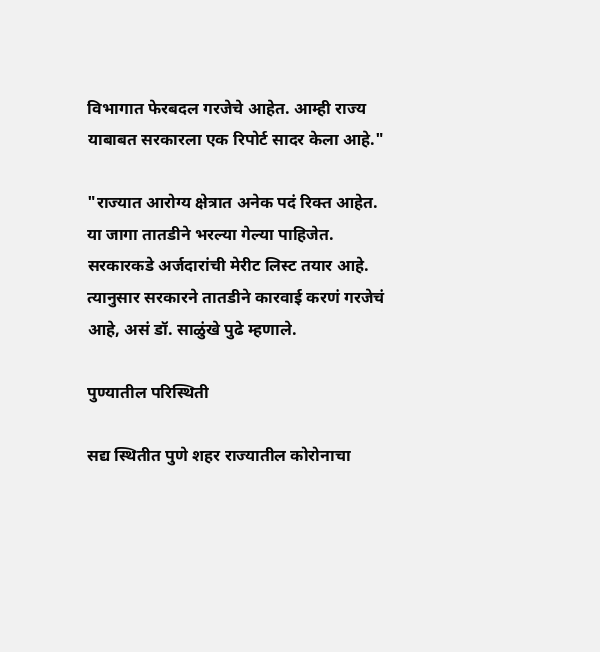विभागात फेरबदल गरजेचे आहेत. आम्ही राज्य याबाबत सरकारला एक रिपोर्ट सादर केला आहे."

"राज्यात आरोग्य क्षेत्रात अनेक पदं रिक्त आहेत. या जागा तातडीने भरल्या गेल्या पाहिजेत. सरकारकडे अर्जदारांची मेरीट लिस्ट तयार आहे. त्यानुसार सरकारने तातडीने कारवाई करणं गरजेचं आहे, असं डॉ. साळुंखे पुढे म्हणाले.

पुण्यातील परिस्थिती

सद्य स्थितीत पुणे शहर राज्यातील कोरोनाचा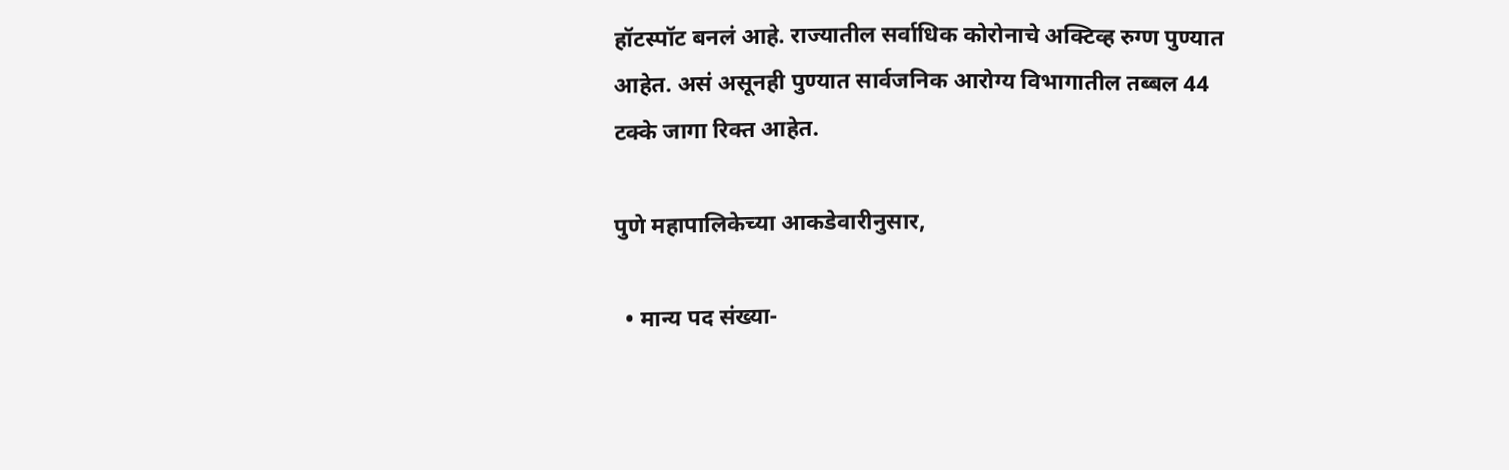हॉटस्पॉट बनलं आहे. राज्यातील सर्वाधिक कोरोनाचे अक्टिव्ह रुग्ण पुण्यात आहेत. असं असूनही पुण्यात सार्वजनिक आरोग्य विभागातील तब्बल 44 टक्के जागा रिक्त आहेत.

पुणे महापालिकेच्या आकडेवारीनुसार,

  • मान्य पद संख्या-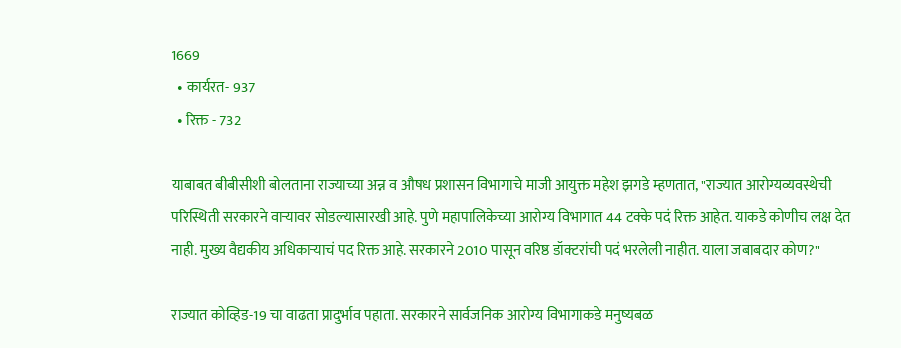1669
  • कार्यरत- 937
  • रिक्त - 732

याबाबत बीबीसीशी बोलताना राज्याच्या अन्न व औषध प्रशासन विभागाचे माजी आयुक्त महेश झगडे म्हणतात, "राज्यात आरोग्यव्यवस्थेची परिस्थिती सरकारने वाऱ्यावर सोडल्यासारखी आहे. पुणे महापालिकेच्या आरोग्य विभागात 44 टक्के पदं रिक्त आहेत. याकडे कोणीच लक्ष देत नाही. मुख्य वैद्यकीय अधिकाऱ्याचं पद रिक्त आहे. सरकारने 2010 पासून वरिष्ठ डॉक्टरांची पदं भरलेली नाहीत. याला जबाबदार कोण?"

राज्यात कोव्हिड-19 चा वाढता प्रादुर्भाव पहाता. सरकारने सार्वजनिक आरोग्य विभागाकडे मनुष्यबळ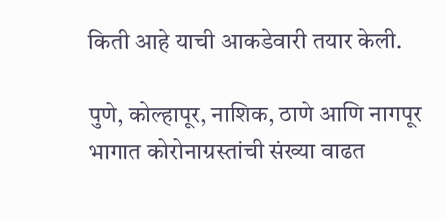किती आहे याची आकडेवारी तयार केली.

पुणे, कोल्हापूर, नाशिक, ठाणे आणि नागपूर भागात कोरोनाग्रस्तांची संख्या वाढत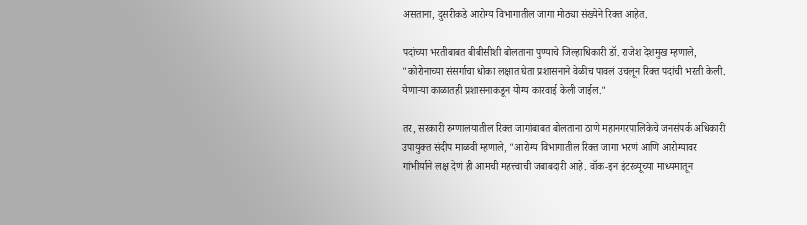असताना, दुसरीकडे आरोग्य विभागातील जागा मोठ्या संख्येने रिक्त आहेत.

पदांच्या भरतीबाबत बीबीसीशी बोलताना पुण्याचे जिल्हाधिकारी डॉ. राजेश देशमुख म्हणाले, "कोरोनाच्या संसर्गाचा धोका लक्षात घेता प्रशासनाने वेळीच पावलं उचलून रिक्त पदांची भरती केली. येणाऱ्या काळातही प्रशासनाकडून योग्य कारवाई केली जाईल."

तर, सरकारी रुग्णालयातील रिक्त जागांबाबत बोलताना ठाणे महानगरपालिकेचे जनसंपर्क अधिकारी उपायुक्त संदीप माळवी म्हणाले, "आरोग्य विभागातील रिक्त जागा भरणं आणि आरोग्यावर गांभीर्याने लक्ष देणं ही आमची महत्त्वाची जबाबदारी आहे. वॉक-इन इंटरव्यूच्या माध्यमातून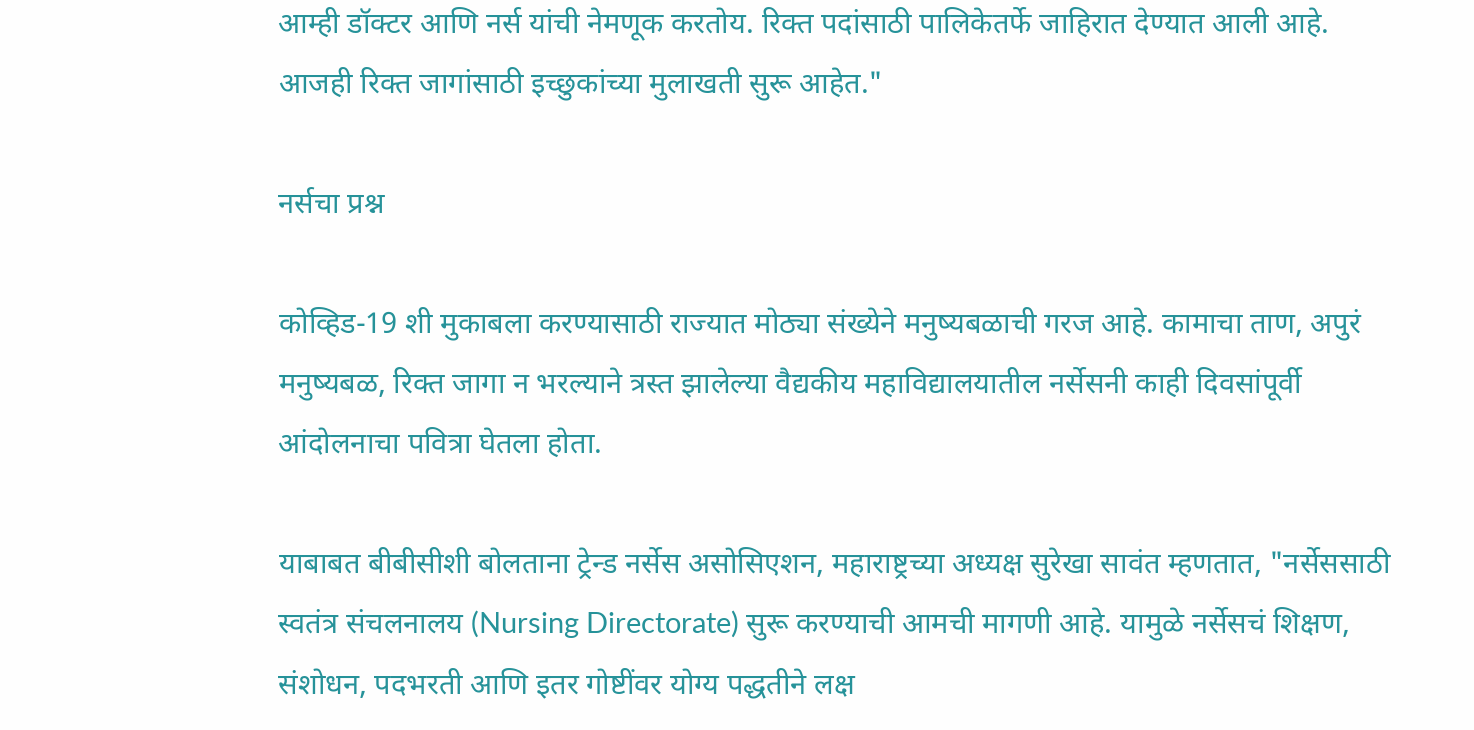आम्ही डॉक्टर आणि नर्स यांची नेमणूक करतोय. रिक्त पदांसाठी पालिकेतर्फे जाहिरात देण्यात आली आहे. आजही रिक्त जागांसाठी इच्छुकांच्या मुलाखती सुरू आहेत."

नर्सचा प्रश्न

कोव्हिड-19 शी मुकाबला करण्यासाठी राज्यात मोठ्या संख्येने मनुष्यबळाची गरज आहे. कामाचा ताण, अपुरं मनुष्यबळ, रिक्त जागा न भरल्याने त्रस्त झालेल्या वैद्यकीय महाविद्यालयातील नर्सेसनी काही दिवसांपूर्वी आंदोलनाचा पवित्रा घेतला होता.

याबाबत बीबीसीशी बोलताना ट्रेन्ड नर्सेस असोसिएशन, महाराष्ट्रच्या अध्यक्ष सुरेखा सावंत म्हणतात, "नर्सेससाठी स्वतंत्र संचलनालय (Nursing Directorate) सुरू करण्याची आमची मागणी आहे. यामुळे नर्सेसचं शिक्षण, संशोधन, पदभरती आणि इतर गोष्टींवर योग्य पद्धतीने लक्ष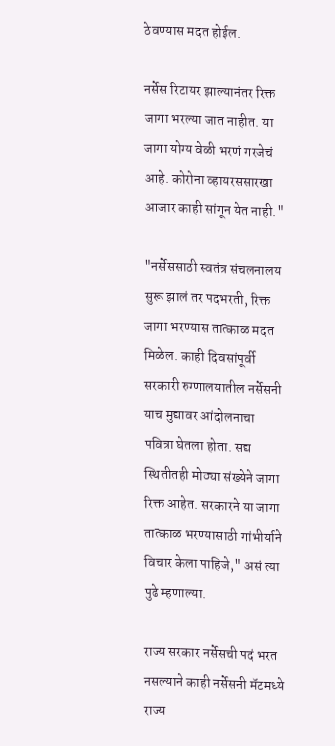ठेवण्यास मदत होईल.

नर्सेस रिटायर झाल्यानंतर रिक्त जागा भरल्या जात नाहीत. या जागा योग्य वेळी भरणं गरजेचं आहे. कोरोना व्हायरससारखा आजार काही सांगून येत नाही."

"नर्सेससाठी स्वतंत्र संचलनालय सुरू झालं तर पदभरती, रिक्त जागा भरण्यास तात्काळ मदत मिळेल. काही दिवसांपूर्वी सरकारी रुग्णालयातील नर्सेसनी याच मुद्यावर आंदोलनाचा पवित्रा घेतला होता. सद्य स्थितीतही मोठ्या संख्येने जागा रिक्त आहेत. सरकारने या जागा तात्काळ भरण्यासाठी गांभीर्याने विचार केला पाहिजे," असं त्या पुढे म्हणाल्या.

राज्य सरकार नर्सेसची पदं भरत नसल्याने काही नर्सेसनी मॅटमध्ये राज्य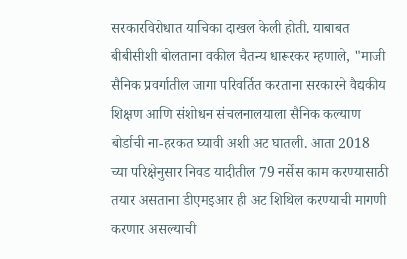सरकारविरोधात याचिका दाखल केली होती. याबाबत बीबीसीशी बोलताना वकील चैतन्य धारूरकर म्हणाले, "माजी सैनिक प्रवर्गातील जागा परिवर्तित करताना सरकारने वैद्यकीय शिक्षण आणि संशोधन संचलनालयाला सैनिक कल्याण बोर्डाची ना-हरकत घ्यावी अशी अट घातली. आता 2018 च्या परिक्षेनुसार निवड यादीतील 79 नर्सेस काम करण्यासाठी तयार असताना डीएमइआर ही अट शिथिल करण्याची मागणी करणार असल्याची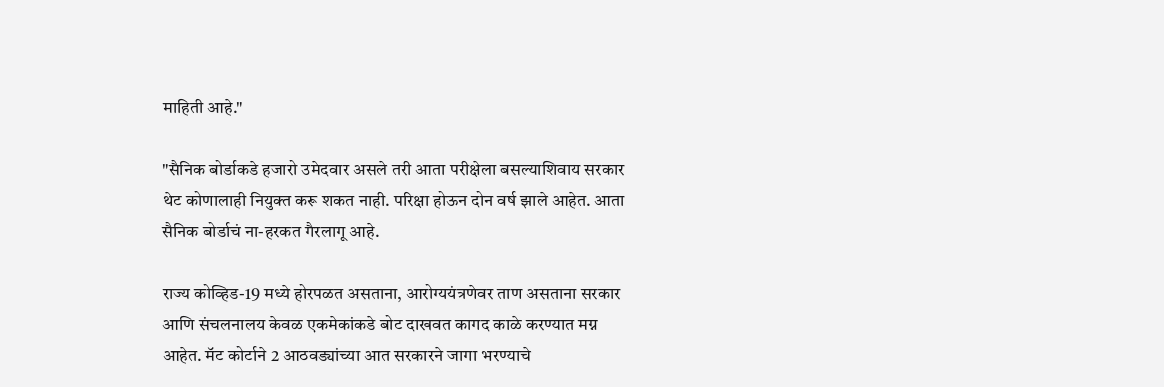माहिती आहे."

"सैनिक बोर्डाकडे हजारो उमेदवार असले तरी आता परीक्षेला बसल्याशिवाय सरकार थेट कोणालाही नियुक्त करू शकत नाही. परिक्षा होऊन दोन वर्ष झाले आहेत. आता सैनिक बोर्डाचं ना-हरकत गैरलागू आहे.

राज्य कोव्हिड-19 मध्ये होरपळत असताना, आरोग्ययंत्रणेवर ताण असताना सरकार आणि संचलनालय केवळ एकमेकांकडे बोट दाखवत कागद काळे करण्यात मग्न आहेत. मॅट कोर्टाने 2 आठवड्यांच्या आत सरकारने जागा भरण्याचे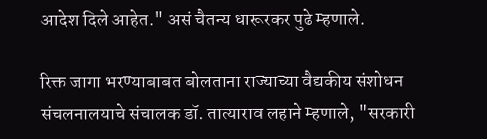आदेश दिले आहेत." असं चैतन्य धारूरकर पुढे म्हणाले.

रिक्त जागा भरण्याबाबत बोलताना राज्याच्या वैद्यकीय संशोधन संचलनालयाचे संचालक डॉ. तात्याराव लहाने म्हणाले, "सरकारी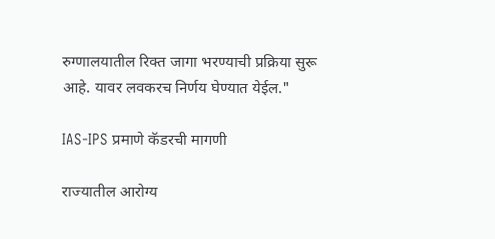रुग्णालयातील रिक्त जागा भरण्याची प्रक्रिया सुरू आहे. यावर लवकरच निर्णय घेण्यात येईल."

IAS-IPS प्रमाणे कॅडरची मागणी

राज्यातील आरोग्य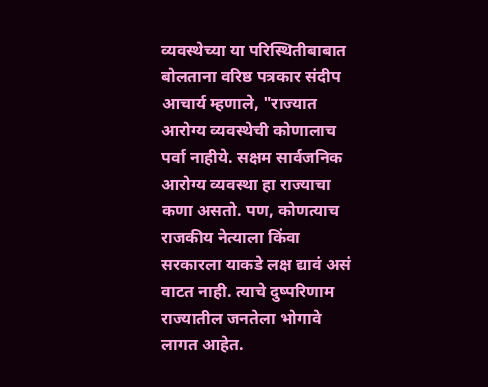व्यवस्थेच्या या परिस्थितीबाबात बोलताना वरिष्ठ पत्रकार संदीप आचार्य म्हणाले, "राज्यात आरोग्य व्यवस्थेची कोणालाच पर्वा नाहीये. सक्षम सार्वजनिक आरोग्य व्यवस्था हा राज्याचा कणा असतो. पण, कोणत्याच राजकीय नेत्याला किंवा सरकारला याकडे लक्ष द्यावं असं वाटत नाही. त्याचे दुष्परिणाम राज्यातील जनतेला भोगावे लागत आहेत.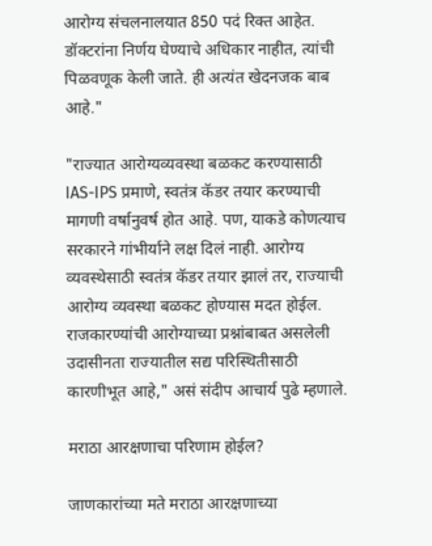आरोग्य संचलनालयात 850 पदं रिक्त आहेत. डॉक्टरांना निर्णय घेण्याचे अधिकार नाहीत, त्यांची पिळवणूक केली जाते. ही अत्यंत खेदनजक बाब आहे."

"राज्यात आरोग्यव्यवस्था बळकट करण्यासाठी IAS-IPS प्रमाणे, स्वतंत्र कॅडर तयार करण्याची मागणी वर्षानुवर्ष होत आहे. पण, याकडे कोणत्याच सरकारने गांभीर्याने लक्ष दिलं नाही. आरोग्य व्यवस्थेसाठी स्वतंत्र कॅडर तयार झालं तर, राज्याची आरोग्य व्यवस्था बळकट होण्यास मदत होईल. राजकारण्यांची आरोग्याच्या प्रश्नांबाबत असलेली उदासीनता राज्यातील सद्य परिस्थितीसाठी कारणीभूत आहे," असं संदीप आचार्य पुढे म्हणाले.

मराठा आरक्षणाचा परिणाम होईल?

जाणकारांच्या मते मराठा आरक्षणाच्या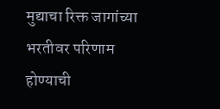मुद्याचा रिक्त जागांच्या भरतीवर परिणाम होण्याची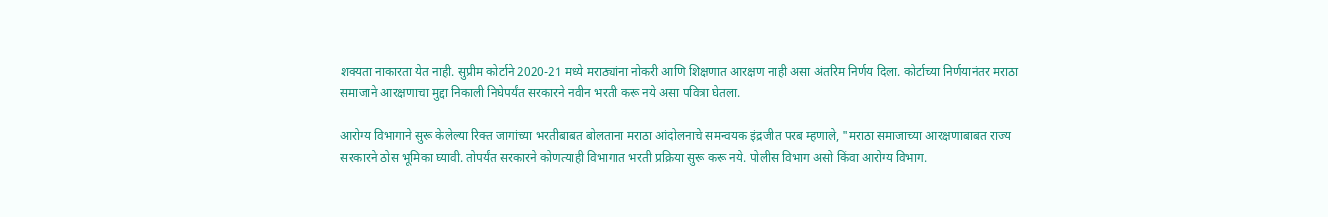शक्यता नाकारता येत नाही. सुप्रीम कोर्टाने 2020-21 मध्ये मराठ्यांना नोकरी आणि शिक्षणात आरक्षण नाही असा अंतरिम निर्णय दिला. कोर्टाच्या निर्णयानंतर मराठा समाजाने आरक्षणाचा मुद्दा निकाली निघेपर्यंत सरकारने नवीन भरती करू नये असा पवित्रा घेतला.

आरोग्य विभागाने सुरू केलेल्या रिक्त जागांच्या भरतीबाबत बोलताना मराठा आंदोलनाचे समन्वयक इंद्रजीत परब म्हणाले, "मराठा समाजाच्या आरक्षणाबाबत राज्य सरकारने ठोस भूमिका घ्यावी. तोपर्यंत सरकारने कोणत्याही विभागात भरती प्रक्रिया सुरू करू नये. पोलीस विभाग असो किंवा आरोग्य विभाग.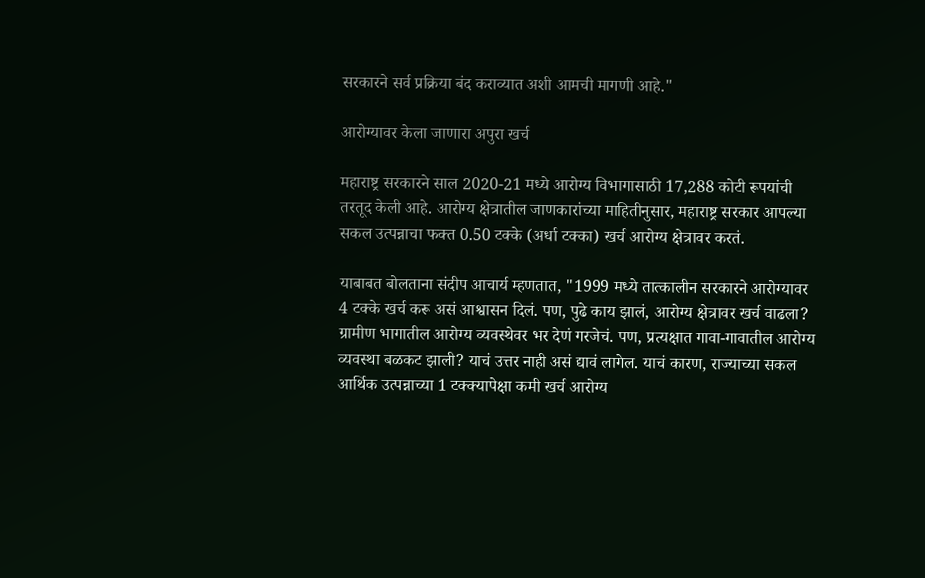सरकारने सर्व प्रक्रिया बंद कराव्यात अशी आमची मागणी आहे."

आरोग्यावर केला जाणारा अपुरा खर्च

महाराष्ट्र सरकारने साल 2020-21 मध्ये आरोग्य विभागासाठी 17,288 कोटी रूपयांची तरतूद केली आहे. आरोग्य क्षेत्रातील जाणकारांच्या माहितीनुसार, महाराष्ट्र सरकार आपल्या सकल उत्पन्नाचा फक्त 0.50 टक्के (अर्धा टक्का) खर्च आरोग्य क्षेत्रावर करतं.

याबाबत बोलताना संदीप आचार्य म्हणतात, "1999 मध्ये तात्कालीन सरकारने आरोग्यावर 4 टक्के खर्च करू असं आश्वासन दिलं. पण, पुढे काय झालं, आरोग्य क्षेत्रावर खर्च वाढला? ग्रामीण भागातील आरोग्य व्यवस्थेवर भर देणं गरजेचं. पण, प्रत्यक्षात गावा-गावातील आरोग्य व्यवस्था बळकट झाली? याचं उत्तर नाही असं द्यावं लागेल. याचं कारण, राज्याच्या सकल आर्थिक उत्पन्नाच्या 1 टक्क्यापेक्षा कमी खर्च आरोग्य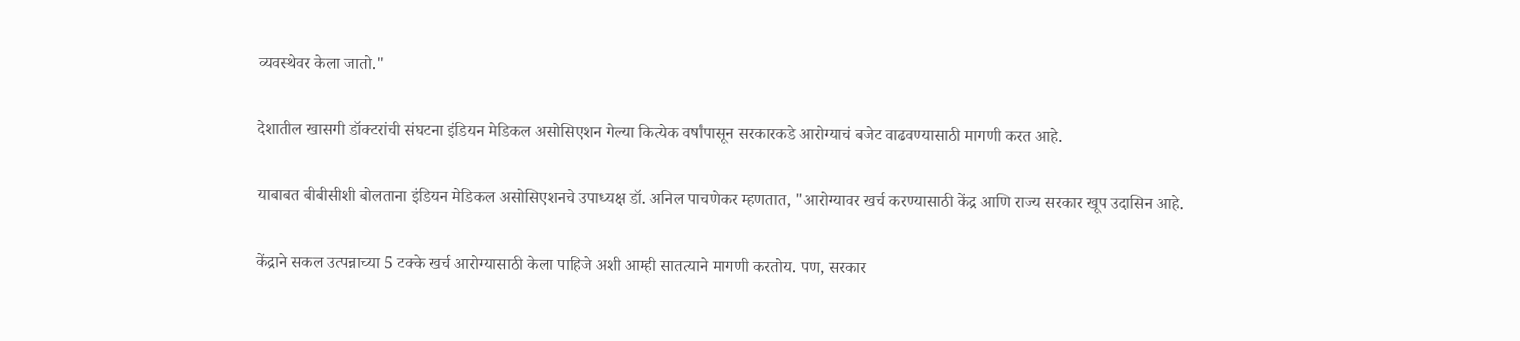व्यवस्थेवर केला जातो."

देशातील खासगी डॉक्टरांची संघटना इंडियन मेडिकल असोसिएशन गेल्या कित्येक वर्षांपासून सरकारकडे आरोग्याचं बजेट वाढवण्यासाठी मागणी करत आहे.

याबाबत बीबीसीशी बोलताना इंडियन मेडिकल असोसिएशनचे उपाध्यक्ष डॉ. अनिल पाचणेकर म्हणतात, "आरोग्यावर खर्च करण्यासाठी केंद्र आणि राज्य सरकार खूप उदासिन आहे.

केंद्राने सकल उत्पन्नाच्या 5 टक्के खर्च आरोग्यासाठी केला पाहिजे अशी आम्ही सातत्याने मागणी करतोय. पण, सरकार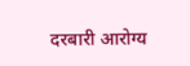दरबारी आरोग्य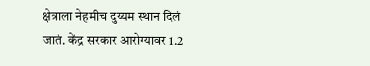क्षेत्राला नेहमीच दुय्यम स्थान दिलं जातं. केंद्र सरकार आरोग्यावर 1.2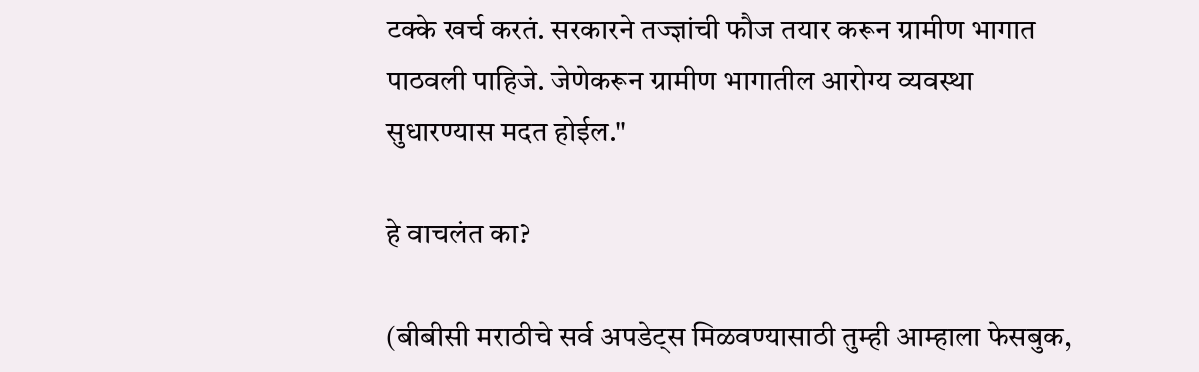टक्के खर्च करतं. सरकारने तज्ज्ञांची फौज तयार करून ग्रामीण भागात पाठवली पाहिजे. जेणेकरून ग्रामीण भागातील आरोग्य व्यवस्था सुधारण्यास मदत होईल."

हे वाचलंत का?

(बीबीसी मराठीचे सर्व अपडेट्स मिळवण्यासाठी तुम्ही आम्हाला फेसबुक,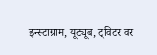इन्स्टाग्राम, यूट्यूब, ट्विटर वर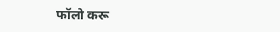फॉलो करू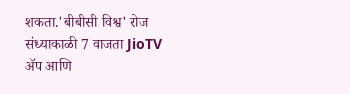शकता.'बीबीसी विश्व' रोज संध्याकाळी 7 वाजता JioTV ॲप आणि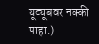यूट्यूबवर नक्की पाहा.)